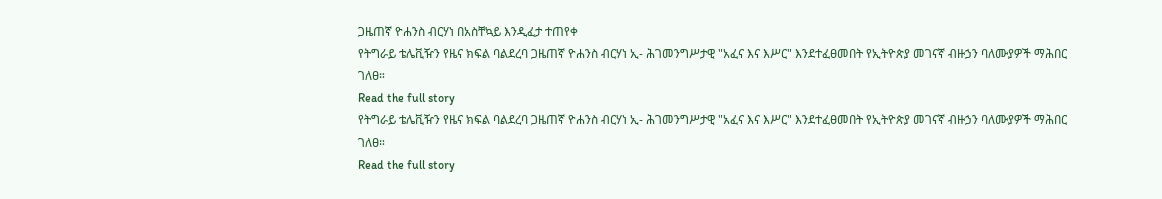ጋዜጠኛ ዮሐንስ ብርሃነ በአስቸኳይ እንዲፈታ ተጠየቀ
የትግራይ ቴሌቪዥን የዜና ክፍል ባልደረባ ጋዜጠኛ ዮሐንስ ብርሃነ ኢ- ሕገመንግሥታዊ "አፈና እና እሥር" እንደተፈፀመበት የኢትዮጵያ መገናኛ ብዙኃን ባለሙያዎች ማሕበር ገለፀ።
Read the full story
የትግራይ ቴሌቪዥን የዜና ክፍል ባልደረባ ጋዜጠኛ ዮሐንስ ብርሃነ ኢ- ሕገመንግሥታዊ "አፈና እና እሥር" እንደተፈፀመበት የኢትዮጵያ መገናኛ ብዙኃን ባለሙያዎች ማሕበር ገለፀ።
Read the full story